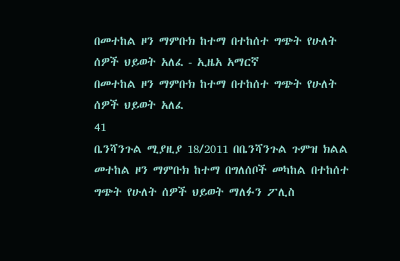በመተከል ዞን ማምቡክ ከተማ በተከሰተ ግጭት የሁለት ሰዎች ህይወት አለፈ - ኢዜአ አማርኛ
በመተከል ዞን ማምቡክ ከተማ በተከሰተ ግጭት የሁለት ሰዎች ህይወት አለፈ
41
ቤንሻንጉል ሚያዚያ 18/2011 በቤንሻንጉል ጉምዝ ክልል መተከል ዞን ማምቡክ ከተማ በግለሰቦች መካከል በተከሰተ ግጭት የሁለት ሰዎች ህይወት ማለፉን ፖሊስ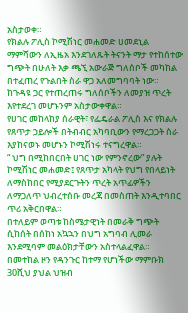አስታወቀ።
የክልሉ ፖሊስ ኮሚሽነር መሐመድ ሀመደኒል ማምሻውን ለኢዜአ እንደገለጹት ትናንት ማታ የተከሰተው ግጭት በሁለት እቃ ጫኚ አውራጅ ግለሰቦች መካከል በተፈጠረ የጉልበት ስራ ዋጋ አለመግባባት ነው።
ከጉዳዩ ጋር የተጠረጠሩ ግለሰቦችን ለመያዝ ጥረት እየተደረገ መሆኑንም አስታውቀዋል።
የሀገር መከላከያ ሰራዊት፣ የፌዴራል ፖሊስ እና የክልሉ የጸጥታ ኃይሎች በትብብር አካባቢውን የማረጋጋት ስራ እያከናወኑ መሆኑን ኮሚሽነሩ ተናግረዋል።
“ ህግ በሚከበርበት ሀገር ነው የምንኖረው” ያሉት ኮሚሽነር መሐመድ፤ የጸጥታ አካላት የህግ የበላይነት ለማስከበር የሚያደርጉትን ጥረት አጥፊዎችን ለማጋለጥ ህብረተሰቡ መረጃ በመስጠት እንዲተባበር ጥሪ አቅርበዋል።
በተለይም ወጣቱ ከስሜታዊነት በመራቅ ግጭት ሲከሰት በሰከነ አኳኋን በህግ አግባብ ሊመራ እንደሚባም መልዕክታቸውን አስተላልፈዋል።
በመተከል ዞን የዳንጉር ከተማ የሆነችው ማምቡክ 30ሺህ ያህል ህዝብ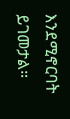እንደሚኖርባት ይገመታል።